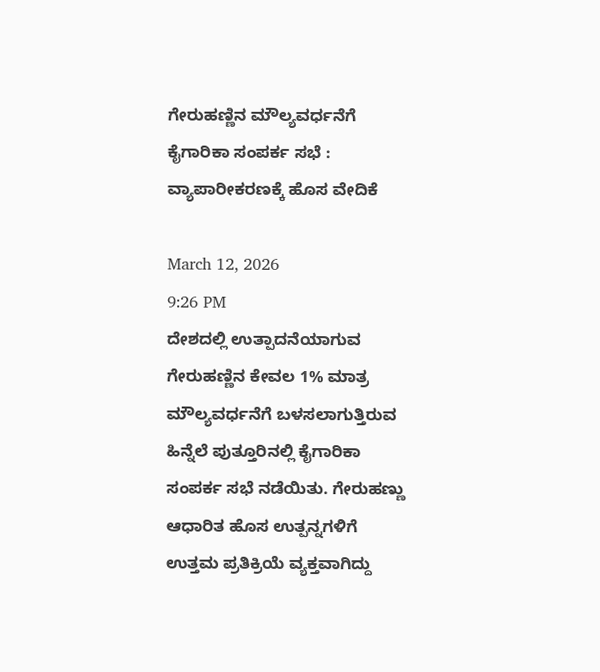ಗೇರುಹಣ್ಣಿನ ಮೌಲ್ಯವರ್ಧನೆಗೆ ಕೈಗಾರಿಕಾ ಸಂಪರ್ಕ ಸಭೆ : ವ್ಯಾಪಾರೀಕರಣಕ್ಕೆ ಹೊಸ ವೇದಿಕೆ

March 12, 2026
9:26 PM
ದೇಶದಲ್ಲಿ ಉತ್ಪಾದನೆಯಾಗುವ ಗೇರುಹಣ್ಣಿನ ಕೇವಲ 1% ಮಾತ್ರ ಮೌಲ್ಯವರ್ಧನೆಗೆ ಬಳಸಲಾಗುತ್ತಿರುವ ಹಿನ್ನೆಲೆ ಪುತ್ತೂರಿನಲ್ಲಿ ಕೈಗಾರಿಕಾ ಸಂಪರ್ಕ ಸಭೆ ನಡೆಯಿತು. ಗೇರುಹಣ್ಣು ಆಧಾರಿತ ಹೊಸ ಉತ್ಪನ್ನಗಳಿಗೆ ಉತ್ತಮ ಪ್ರತಿಕ್ರಿಯೆ ವ್ಯಕ್ತವಾಗಿದ್ದು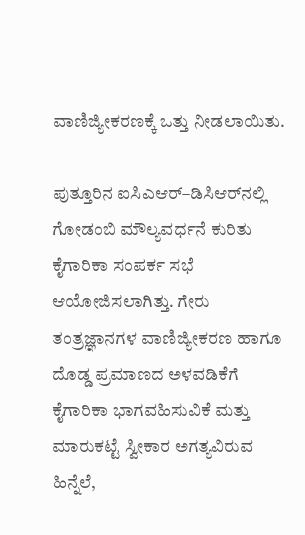ವಾಣಿಜ್ಯೀಕರಣಕ್ಕೆ ಒತ್ತು ನೀಡಲಾಯಿತು.

ಪುತ್ತೂರಿನ ಐಸಿಎಆರ್–ಡಿಸಿಆರ್‌ನಲ್ಲಿ ಗೋಡಂಬಿ ಮೌಲ್ಯವರ್ಧನೆ ಕುರಿತು ಕೈಗಾರಿಕಾ ಸಂಪರ್ಕ ಸಭೆ ಆಯೋಜಿಸಲಾಗಿತ್ತು. ಗೇರು ತಂತ್ರಜ್ಞಾನಗಳ ವಾಣಿಜ್ಯೀಕರಣ ಹಾಗೂ ದೊಡ್ಡ ಪ್ರಮಾಣದ ಅಳವಡಿಕೆಗೆ ಕೈಗಾರಿಕಾ ಭಾಗವಹಿಸುವಿಕೆ ಮತ್ತು ಮಾರುಕಟ್ಟೆ ಸ್ವೀಕಾರ ಅಗತ್ಯವಿರುವ ಹಿನ್ನೆಲೆ,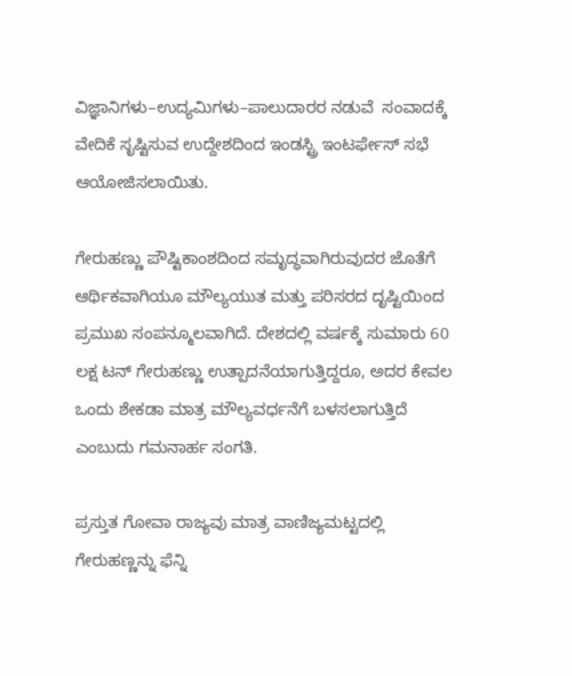ವಿಜ್ಞಾನಿಗಳು–ಉದ್ಯಮಿಗಳು–ಪಾಲುದಾರರ ನಡುವೆ  ಸಂವಾದಕ್ಕೆ ವೇದಿಕೆ ಸೃಷ್ಟಿಸುವ ಉದ್ದೇಶದಿಂದ ಇಂಡಸ್ಟ್ರಿ ಇಂಟರ್ಫೇಸ್ ಸಭೆ ಆಯೋಜಿಸಲಾಯಿತು.

ಗೇರುಹಣ್ಣು ಪೌಷ್ಟಿಕಾಂಶದಿಂದ ಸಮೃದ್ಧವಾಗಿರುವುದರ ಜೊತೆಗೆ ಆರ್ಥಿಕವಾಗಿಯೂ ಮೌಲ್ಯಯುತ ಮತ್ತು ಪರಿಸರದ ದೃಷ್ಟಿಯಿಂದ ಪ್ರಮುಖ ಸಂಪನ್ಮೂಲವಾಗಿದೆ. ದೇಶದಲ್ಲಿ ವರ್ಷಕ್ಕೆ ಸುಮಾರು 60 ಲಕ್ಷ ಟನ್ ಗೇರುಹಣ್ಣು ಉತ್ಪಾದನೆಯಾಗುತ್ತಿದ್ದರೂ, ಅದರ ಕೇವಲ ಒಂದು ಶೇಕಡಾ ಮಾತ್ರ ಮೌಲ್ಯವರ್ಧನೆಗೆ ಬಳಸಲಾಗುತ್ತಿದೆ ಎಂಬುದು ಗಮನಾರ್ಹ ಸಂಗತಿ.

ಪ್ರಸ್ತುತ ಗೋವಾ ರಾಜ್ಯವು ಮಾತ್ರ ವಾಣಿಜ್ಯಮಟ್ಟದಲ್ಲಿ ಗೇರುಹಣ್ಣನ್ನು ಫೆನ್ನಿ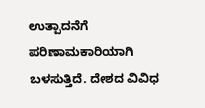ಉತ್ಪಾದನೆಗೆ ಪರಿಣಾಮಕಾರಿಯಾಗಿ ಬಳಸುತ್ತಿದೆ. ದೇಶದ ವಿವಿಧ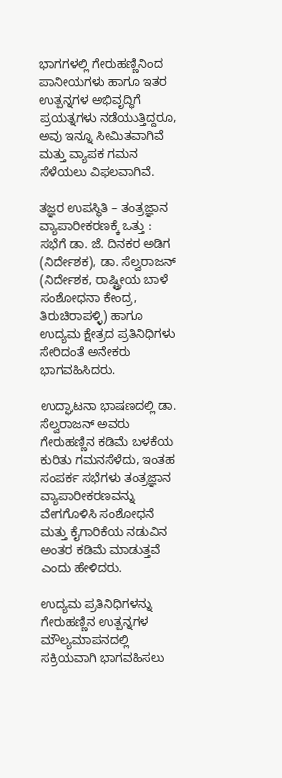ಭಾಗಗಳಲ್ಲಿ ಗೇರುಹಣ್ಣಿನಿಂದ ಪಾನೀಯಗಳು ಹಾಗೂ ಇತರ ಉತ್ಪನ್ನಗಳ ಅಭಿವೃದ್ಧಿಗೆ ಪ್ರಯತ್ನಗಳು ನಡೆಯುತ್ತಿದ್ದರೂ, ಅವು ಇನ್ನೂ ಸೀಮಿತವಾಗಿವೆ ಮತ್ತು ವ್ಯಾಪಕ ಗಮನ ಸೆಳೆಯಲು ವಿಫಲವಾಗಿವೆ.

ತಜ್ಞರ ಉಪಸ್ಥಿತಿ – ತಂತ್ರಜ್ಞಾನ ವ್ಯಾಪಾರೀಕರಣಕ್ಕೆ ಒತ್ತು :  ಸಭೆಗೆ ಡಾ. ಜೆ. ದಿನಕರ ಅಡಿಗ (ನಿರ್ದೇಶಕ), ಡಾ. ಸೆಲ್ವರಾಜನ್ (ನಿರ್ದೇಶಕ, ರಾಷ್ಟ್ರೀಯ ಬಾಳೆ ಸಂಶೋಧನಾ ಕೇಂದ್ರ, ತಿರುಚಿರಾಪಳ್ಳಿ) ಹಾಗೂ ಉದ್ಯಮ ಕ್ಷೇತ್ರದ ಪ್ರತಿನಿಧಿಗಳು ಸೇರಿದಂತೆ ಅನೇಕರು ಭಾಗವಹಿಸಿದರು.

ಉದ್ಘಾಟನಾ ಭಾಷಣದಲ್ಲಿ ಡಾ. ಸೆಲ್ವರಾಜನ್ ಅವರು ಗೇರುಹಣ್ಣಿನ ಕಡಿಮೆ ಬಳಕೆಯ ಕುರಿತು ಗಮನಸೆಳೆದು, ಇಂತಹ ಸಂಪರ್ಕ ಸಭೆಗಳು ತಂತ್ರಜ್ಞಾನ ವ್ಯಾಪಾರೀಕರಣವನ್ನು ವೇಗಗೊಳಿಸಿ ಸಂಶೋಧನೆ ಮತ್ತು ಕೈಗಾರಿಕೆಯ ನಡುವಿನ ಅಂತರ ಕಡಿಮೆ ಮಾಡುತ್ತವೆ ಎಂದು ಹೇಳಿದರು.

ಉದ್ಯಮ ಪ್ರತಿನಿಧಿಗಳನ್ನು ಗೇರುಹಣ್ಣಿನ ಉತ್ಪನ್ನಗಳ ಮೌಲ್ಯಮಾಪನದಲ್ಲಿ ಸಕ್ರಿಯವಾಗಿ ಭಾಗವಹಿಸಲು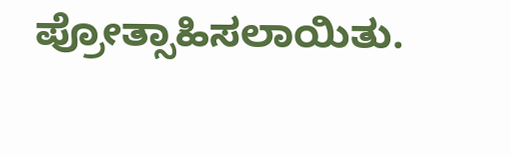ಪ್ರೋತ್ಸಾಹಿಸಲಾಯಿತು.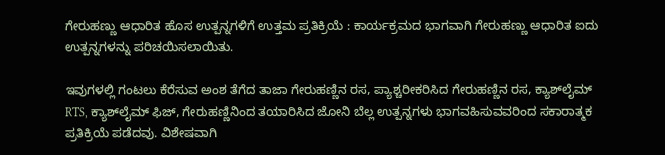ಗೇರುಹಣ್ಣು ಆಧಾರಿತ ಹೊಸ ಉತ್ಪನ್ನಗಳಿಗೆ ಉತ್ತಮ ಪ್ರತಿಕ್ರಿಯೆ : ಕಾರ್ಯಕ್ರಮದ ಭಾಗವಾಗಿ ಗೇರುಹಣ್ಣು ಆಧಾರಿತ ಐದು ಉತ್ಪನ್ನಗಳನ್ನು ಪರಿಚಯಿಸಲಾಯಿತು.

ಇವುಗಳಲ್ಲಿ ಗಂಟಲು ಕೆರೆಸುವ ಅಂಶ ತೆಗೆದ ತಾಜಾ ಗೇರುಹಣ್ಣಿನ ರಸ, ಪ್ಯಾಶ್ಚರೀಕರಿಸಿದ ಗೇರುಹಣ್ಣಿನ ರಸ, ಕ್ಯಾಶ್‌ಲೈಮ್ RTS, ಕ್ಯಾಶ್‌ಲೈಮ್ ಫಿಜ್, ಗೇರುಹಣ್ಣಿನಿಂದ ತಯಾರಿಸಿದ ಜೋನಿ ಬೆಲ್ಲ ಉತ್ಪನ್ನಗಳು ಭಾಗವಹಿಸುವವರಿಂದ ಸಕಾರಾತ್ಮಕ ಪ್ರತಿಕ್ರಿಯೆ ಪಡೆದವು. ವಿಶೇಷವಾಗಿ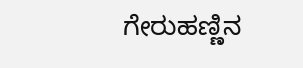ಗೇರುಹಣ್ಣಿನ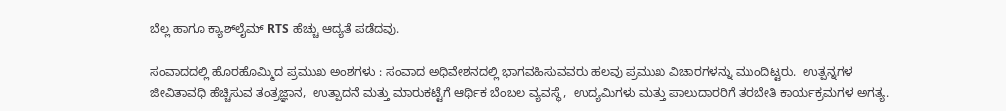ಬೆಲ್ಲ ಹಾಗೂ ಕ್ಯಾಶ್‌ಲೈಮ್ RTS ಹೆಚ್ಚು ಆದ್ಯತೆ ಪಡೆದವು.

ಸಂವಾದದಲ್ಲಿ ಹೊರಹೊಮ್ಮಿದ ಪ್ರಮುಖ ಅಂಶಗಳು : ಸಂವಾದ ಅಧಿವೇಶನದಲ್ಲಿ ಭಾಗವಹಿಸುವವರು ಹಲವು ಪ್ರಮುಖ ವಿಚಾರಗಳನ್ನು ಮುಂದಿಟ್ಟರು.  ಉತ್ಪನ್ನಗಳ ಜೀವಿತಾವಧಿ ಹೆಚ್ಚಿಸುವ ತಂತ್ರಜ್ಞಾನ,  ಉತ್ಪಾದನೆ ಮತ್ತು ಮಾರುಕಟ್ಟೆಗೆ ಆರ್ಥಿಕ ಬೆಂಬಲ ವ್ಯವಸ್ಥೆ,  ಉದ್ಯಮಿಗಳು ಮತ್ತು ಪಾಲುದಾರರಿಗೆ ತರಬೇತಿ ಕಾರ್ಯಕ್ರಮಗಳ ಅಗತ್ಯ.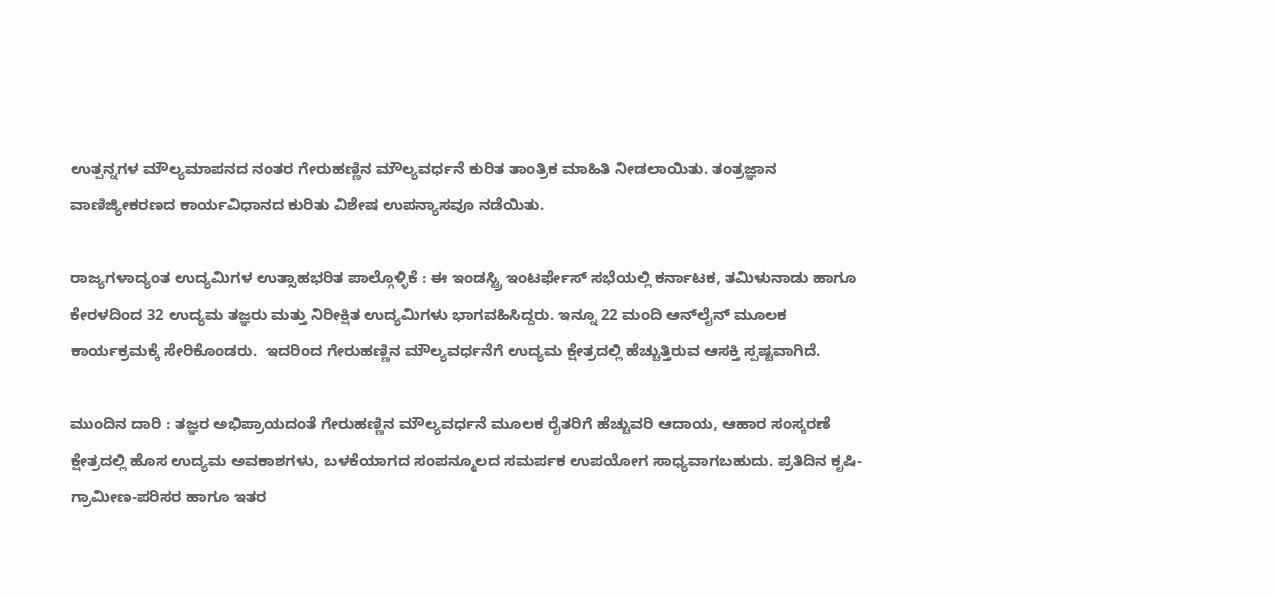ಉತ್ಪನ್ನಗಳ ಮೌಲ್ಯಮಾಪನದ ನಂತರ ಗೇರುಹಣ್ಣಿನ ಮೌಲ್ಯವರ್ಧನೆ ಕುರಿತ ತಾಂತ್ರಿಕ ಮಾಹಿತಿ ನೀಡಲಾಯಿತು. ತಂತ್ರಜ್ಞಾನ ವಾಣಿಜ್ಯೀಕರಣದ ಕಾರ್ಯವಿಧಾನದ ಕುರಿತು ವಿಶೇಷ ಉಪನ್ಯಾಸವೂ ನಡೆಯಿತು.

ರಾಜ್ಯಗಳಾದ್ಯಂತ ಉದ್ಯಮಿಗಳ ಉತ್ಸಾಹಭರಿತ ಪಾಲ್ಗೊಳ್ಳಿಕೆ : ಈ ಇಂಡಸ್ಟ್ರಿ ಇಂಟರ್ಫೇಸ್ ಸಭೆಯಲ್ಲಿ ಕರ್ನಾಟಕ, ತಮಿಳುನಾಡು ಹಾಗೂ ಕೇರಳದಿಂದ 32 ಉದ್ಯಮ ತಜ್ಞರು ಮತ್ತು ನಿರೀಕ್ಷಿತ ಉದ್ಯಮಿಗಳು ಭಾಗವಹಿಸಿದ್ದರು. ಇನ್ನೂ 22 ಮಂದಿ ಆನ್‌ಲೈನ್ ಮೂಲಕ ಕಾರ್ಯಕ್ರಮಕ್ಕೆ ಸೇರಿಕೊಂಡರು.  ಇದರಿಂದ ಗೇರುಹಣ್ಣಿನ ಮೌಲ್ಯವರ್ಧನೆಗೆ ಉದ್ಯಮ ಕ್ಷೇತ್ರದಲ್ಲಿ ಹೆಚ್ಚುತ್ತಿರುವ ಆಸಕ್ತಿ ಸ್ಪಷ್ಟವಾಗಿದೆ.

ಮುಂದಿನ ದಾರಿ : ತಜ್ಞರ ಅಭಿಪ್ರಾಯದಂತೆ ಗೇರುಹಣ್ಣಿನ ಮೌಲ್ಯವರ್ಧನೆ ಮೂಲಕ ರೈತರಿಗೆ ಹೆಚ್ಚುವರಿ ಆದಾಯ, ಆಹಾರ ಸಂಸ್ಕರಣೆ ಕ್ಷೇತ್ರದಲ್ಲಿ ಹೊಸ ಉದ್ಯಮ ಅವಕಾಶಗಳು, ಬಳಕೆಯಾಗದ ಸಂಪನ್ಮೂಲದ ಸಮರ್ಪಕ ಉಪಯೋಗ ಸಾಧ್ಯವಾಗಬಹುದು. ಪ್ರತಿದಿನ ಕೃಷಿ-ಗ್ರಾಮೀಣ-ಪರಿಸರ ಹಾಗೂ ಇತರ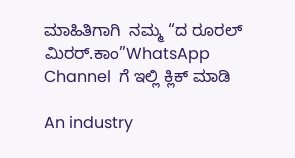ಮಾಹಿತಿಗಾಗಿ  ನಮ್ಮ “ದ ರೂರಲ್‌ ಮಿರರ್.ಕಾಂ”WhatsApp Channel  ಗೆ ಇಲ್ಲಿ ಕ್ಲಿಕ್‌ ಮಾಡಿ

An industry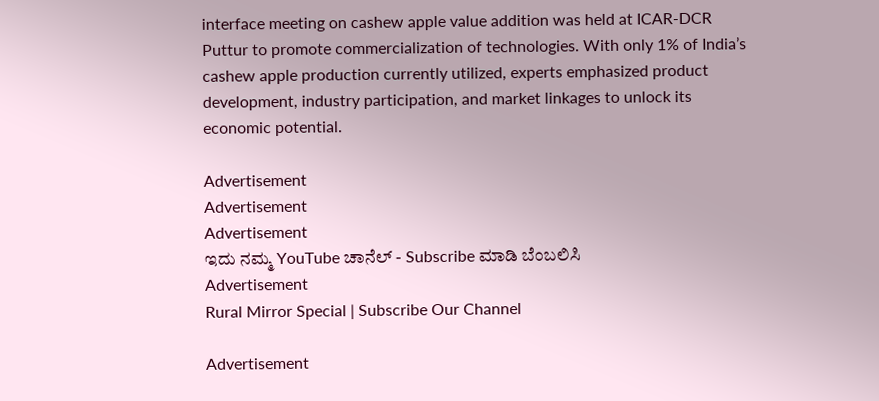interface meeting on cashew apple value addition was held at ICAR-DCR Puttur to promote commercialization of technologies. With only 1% of India’s cashew apple production currently utilized, experts emphasized product development, industry participation, and market linkages to unlock its economic potential.

Advertisement
Advertisement
Advertisement
ಇದು ನಮ್ಮ YouTube ಚಾನೆಲ್ - Subscribe ಮಾಡಿ ಬೆಂಬಲಿಸಿ
Advertisement
Rural Mirror Special | Subscribe Our Channel

Advertisement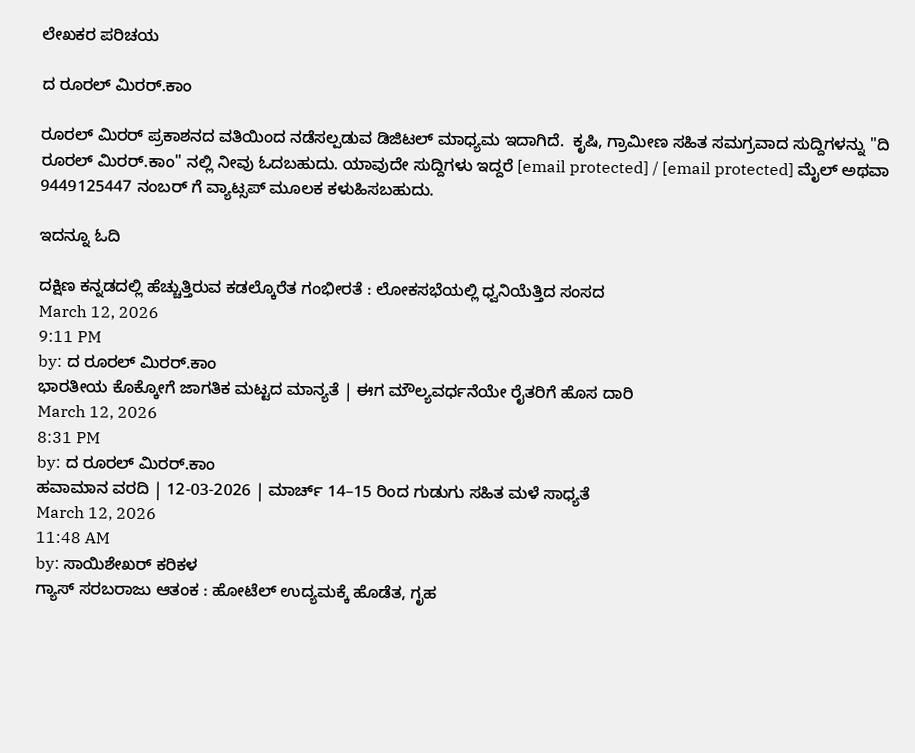ಲೇಖಕರ ಪರಿಚಯ

ದ ರೂರಲ್ ಮಿರರ್.ಕಾಂ

ರೂರಲ್‌ ಮಿರರ್‌ ಪ್ರಕಾಶನದ ವತಿಯಿಂದ ನಡೆಸಲ್ಪಡುವ ಡಿಜಿಟಲ್‌ ಮಾಧ್ಯಮ ಇದಾಗಿದೆ.  ಕೃಷಿ, ಗ್ರಾಮೀಣ ಸಹಿತ ಸಮಗ್ರವಾದ ಸುದ್ದಿಗಳನ್ನು "ದಿ ರೂರಲ್‌ ಮಿರರ್‌.ಕಾಂ" ನಲ್ಲಿ ನೀವು ಓದಬಹುದು. ಯಾವುದೇ ಸುದ್ದಿಗಳು ಇದ್ದರೆ [email protected] / [email protected] ಮೈಲ್ ಅಥವಾ 9449125447 ನಂಬರ್ ಗೆ ವ್ಯಾಟ್ಸಪ್ ಮೂಲಕ ಕಳುಹಿಸಬಹುದು.

ಇದನ್ನೂ ಓದಿ

ದಕ್ಷಿಣ ಕನ್ನಡದಲ್ಲಿ ಹೆಚ್ಚುತ್ತಿರುವ ಕಡಲ್ಕೊರೆತ ಗಂಭೀರತೆ : ಲೋಕಸಭೆಯಲ್ಲಿ ಧ್ವನಿಯೆತ್ತಿದ ಸಂಸದ
March 12, 2026
9:11 PM
by: ದ ರೂರಲ್ ಮಿರರ್.ಕಾಂ
ಭಾರತೀಯ ಕೊಕ್ಕೋಗೆ ಜಾಗತಿಕ ಮಟ್ಟದ ಮಾನ್ಯತೆ | ಈಗ ಮೌಲ್ಯವರ್ಧನೆಯೇ ರೈತರಿಗೆ ಹೊಸ ದಾರಿ
March 12, 2026
8:31 PM
by: ದ ರೂರಲ್ ಮಿರರ್.ಕಾಂ
ಹವಾಮಾನ ವರದಿ | 12-03-2026 | ಮಾರ್ಚ್‌ 14–15 ರಿಂದ ಗುಡುಗು ಸಹಿತ ಮಳೆ ಸಾಧ್ಯತೆ
March 12, 2026
11:48 AM
by: ಸಾಯಿಶೇಖರ್ ಕರಿಕಳ
ಗ್ಯಾಸ್‌ ಸರಬರಾಜು ಆತಂಕ : ಹೋಟೆಲ್‌ ಉದ್ಯಮಕ್ಕೆ ಹೊಡೆತ, ಗೃಹ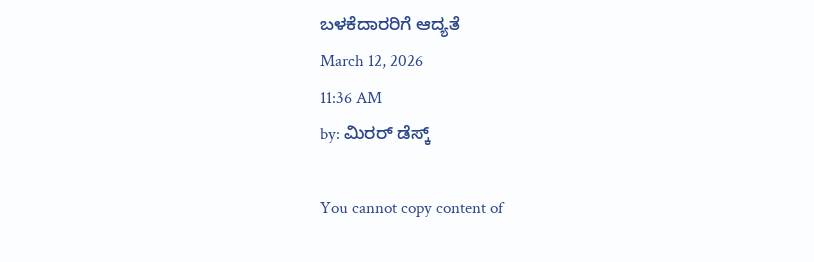ಬಳಕೆದಾರರಿಗೆ ಆದ್ಯತೆ
March 12, 2026
11:36 AM
by: ಮಿರರ್‌ ಡೆಸ್ಕ್

You cannot copy content of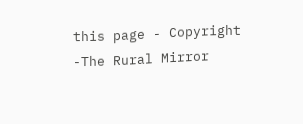this page - Copyright -The Rural Mirror